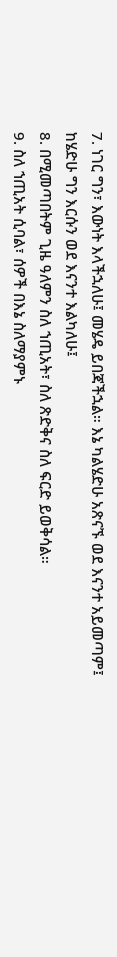7. ነገር ግን፣ እውነት እላችኋለሁ፤ መሄዴ ይበጃችኋል። እኔ ካልሄድሁ አጽናኙ ወደ እናንተ አይመጣም፤ ከሄድሁ ግን እርሱን ወደ እናንተ እልካለሁ፤
8. በሚመጣበትም ጊዜ ዓለምን ስለ ኀጢአት፣ ስለ ጽድቅና ስለ ፍርድ ይወቅሳል።
9. ስለ ኀጢአት ሲባል፣ ሰዎች በእኔ ስለማያምኑ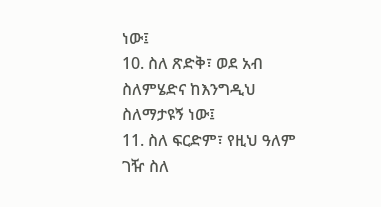ነው፤
10. ስለ ጽድቅ፣ ወደ አብ ስለምሄድና ከእንግዲህ ስለማታዩኝ ነው፤
11. ስለ ፍርድም፣ የዚህ ዓለም ገዥ ስለ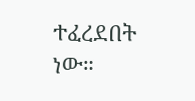ተፈረደበት ነው።